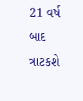21 વર્ષ બાદ ત્રાટકશે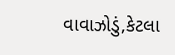વાવાઝોડું,કેટલા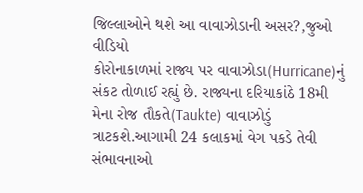જિલ્લાઓને થશે આ વાવાઝોડાની અસર?,જુઓ વીડિયો
કોરોનાકાળમાં રાજ્ય પર વાવાઝોડા(Hurricane)નું સંકટ તોળાઈ રહ્યું છે. રાજ્યના દરિયાકાંઠે 18મી મેના રોજ તૌકતે(Taukte) વાવાઝોડું ત્રાટકશે.આગામી 24 કલાકમાં વેગ પકડે તેવી સંભાવનાઓ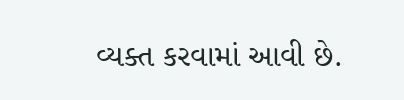વ્યક્ત કરવામાં આવી છે.